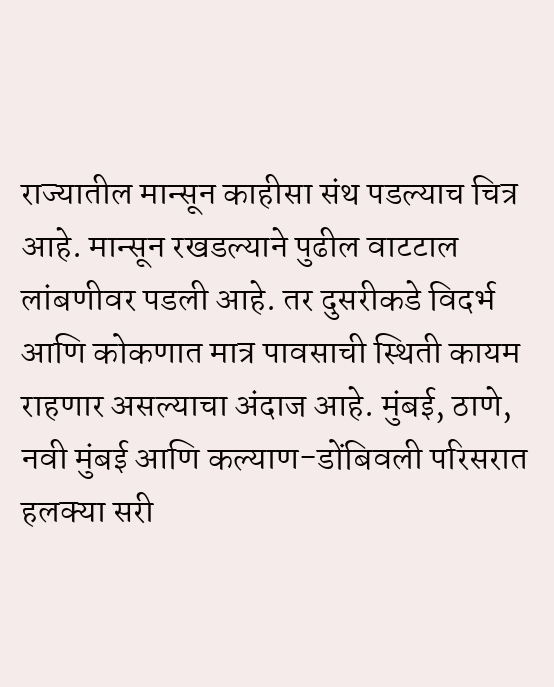राज्यातील मान्सून काहीसा संथ पडल्याच चित्र आहे. मान्सून रखडल्याने पुढील वाटटाल लांबणीवर पडली आहे. तर दुसरीकडे विदर्भ आणि कोकणात मात्र पावसाची स्थिती कायम राहणार असल्याचा अंदाज आहे. मुंबई, ठाणे, नवी मुंबई आणि कल्याण-डोंबिवली परिसरात हलक्या सरी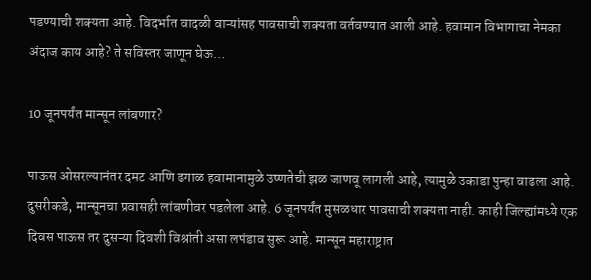पडण्याची शक्यता आहे. विदर्भात वादळी वाऱ्यांसह पावसाची शक्यता वर्तवण्यात आली आहे. हवामान विभागाचा नेमका अंदाज काय आहे? ते सविस्तर जाणून घेऊ…

10 जूनपर्यंत मान्सून लांबणार?

पाऊस ओसरल्यानंतर दमट आणि ढगाळ हवामानामुळे उष्णतेची झळ जाणवू लागली आहे, त्यामुळे उकाडा पुन्हा वाढला आहे. दुसरीकडे, मान्सूनचा प्रवासही लांबणीवर पडलेला आहे. 6 जूनपर्यंत मुसळधार पावसाची शक्यता नाही. काही जिल्ह्यांमध्ये एक दिवस पाऊस तर दुसऱ्या दिवशी विश्रांती असा लपंडाव सुरू आहे. मान्सून महाराष्ट्रात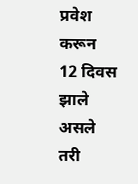प्रवेश करून 12 दिवस झाले असले तरी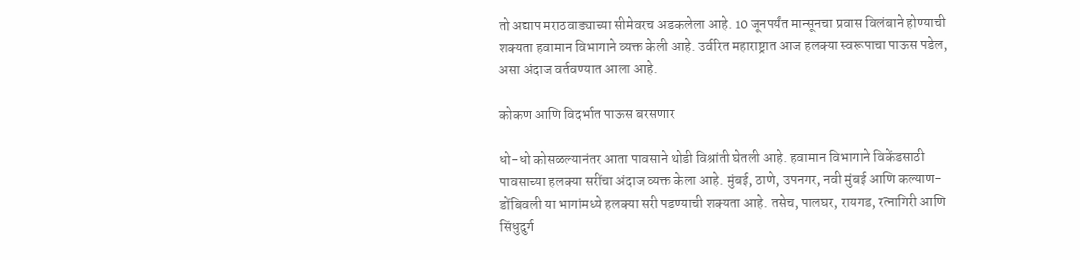तो अद्याप मराठवाड्याच्या सीमेवरच अडकलेला आहे. 10 जूनपर्यंत मान्सूनचा प्रवास विलंबाने होण्याची शक्यता हवामान विभागाने व्यक्त केली आहे. उर्वरित महाराष्ट्रात आज हलक्या स्वरूपाचा पाऊस पडेल, असा अंदाज वर्तवण्यात आला आहे.

कोकण आणि विदर्भात पाऊस बरसणार

धो-धो कोसळल्यानंतर आता पावसाने थोडी विश्रांती घेतली आहे. हवामान विभागाने विकेंडसाठी पावसाच्या हलक्या सरींचा अंदाज व्यक्त केला आहे. मुंबई, ठाणे, उपनगर, नवी मुंबई आणि कल्याण-डोंबिवली या भागांमध्ये हलक्या सरी पडण्याची शक्यता आहे. तसेच, पालघर, रायगड, रत्नागिरी आणि सिंधुदुर्ग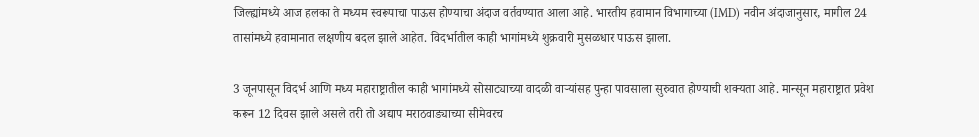जिल्ह्यांमध्ये आज हलका ते मध्यम स्वरूपाचा पाऊस होण्याचा अंदाज वर्तवण्यात आला आहे. भारतीय हवामान विभागाच्या (IMD) नवीन अंदाजानुसार, मागील 24 तासांमध्ये हवामानात लक्षणीय बदल झाले आहेत. विदर्भातील काही भागांमध्ये शुक्रवारी मुसळधार पाऊस झाला.

3 जूनपासून विदर्भ आणि मध्य महाराष्ट्रातील काही भागांमध्ये सोसाट्याच्या वादळी वाऱ्यांसह पुन्हा पावसाला सुरुवात होण्याची शक्यता आहे. मान्सून महाराष्ट्रात प्रवेश करून 12 दिवस झाले असले तरी तो अद्याप मराठवाड्याच्या सीमेवरच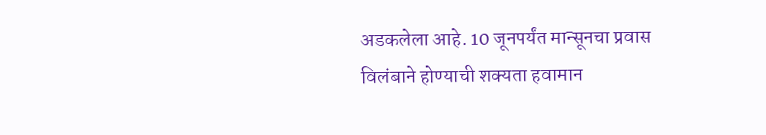अडकलेला आहे. 10 जूनपर्यंत मान्सूनचा प्रवास विलंबाने होण्याची शक्यता हवामान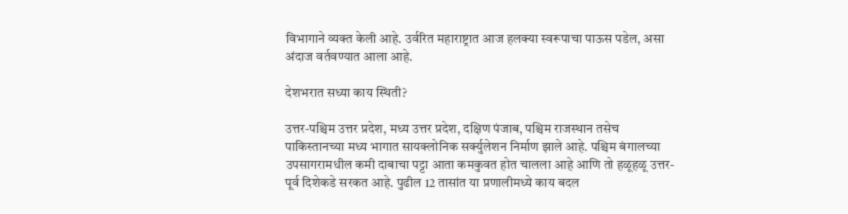विभागाने व्यक्त केली आहे. उर्वरित महाराष्ट्रात आज हलक्या स्वरूपाचा पाऊस पडेल, असा अंदाज वर्तवण्यात आला आहे.

देशभरात सध्या काय स्थिती?

उत्तर-पश्चिम उत्तर प्रदेश, मध्य उत्तर प्रदेश, दक्षिण पंजाब, पश्चिम राजस्थान तसेच पाकिस्तानच्या मध्य भागात सायक्लोनिक सर्क्युलेशन निर्माण झाले आहे. पश्चिम बंगालच्या उपसागरामधील कमी दाबाचा पट्टा आता कमकुवत होत चालला आहे आणि तो हळूहळू उत्तर-पूर्व दिशेकडे सरकत आहे. पुढील 12 तासांत या प्रणालीमध्ये काय बदल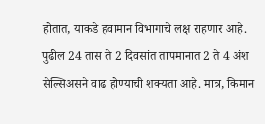होतात, याकडे हवामान विभागाचे लक्ष राहणार आहे. पुढील 24 तास ते 2 दिवसांत तापमानात 2 ते 4 अंश सेल्सिअसने वाढ होण्याची शक्यता आहे. मात्र, किमान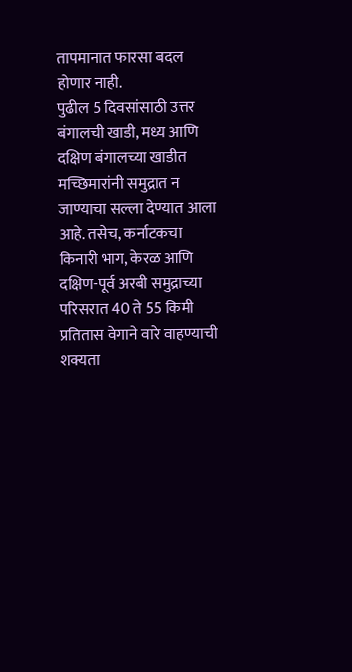तापमानात फारसा बदल होणार नाही.
पुढील 5 दिवसांसाठी उत्तर बंगालची खाडी, मध्य आणि दक्षिण बंगालच्या खाडीत मच्छिमारांनी समुद्रात न जाण्याचा सल्ला देण्यात आला आहे. तसेच, कर्नाटकचा किनारी भाग, केरळ आणि दक्षिण-पूर्व अरबी समुद्राच्या परिसरात 40 ते 55 किमी प्रतितास वेगाने वारे वाहण्याची शक्यता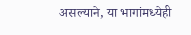असल्याने, या भागांमध्येही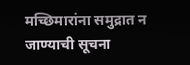मच्छिमारांना समुद्रात न जाण्याची सूचना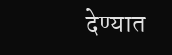देण्यात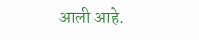आली आहे.